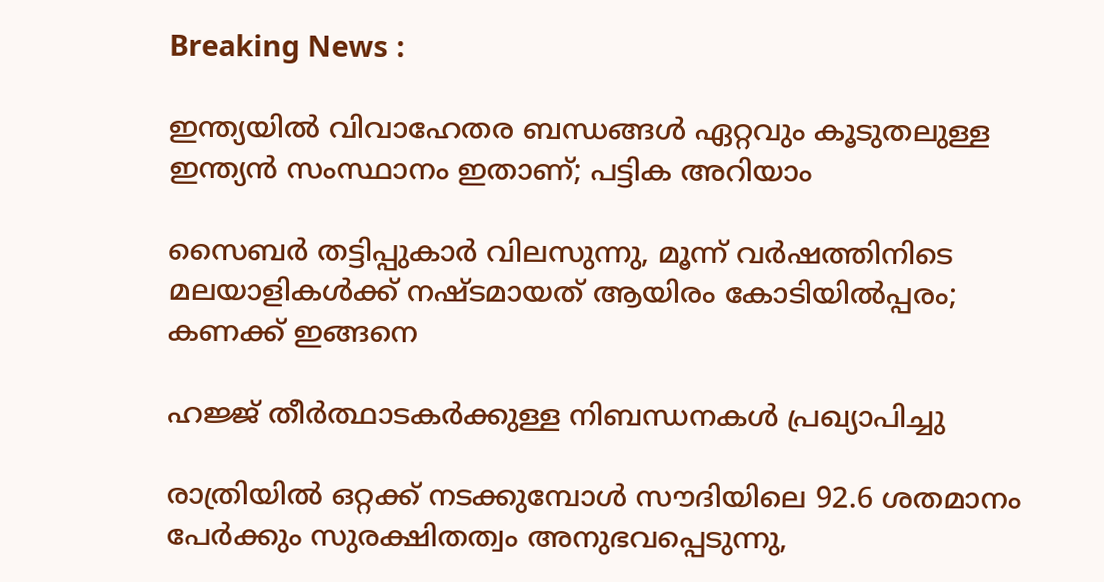Breaking News :

ഇന്ത്യയില്‍ വിവാഹേതര ബന്ധങ്ങള്‍ ഏറ്റവും കൂടുതലുള്ള ഇന്ത്യന്‍ സംസ്ഥാനം ഇതാണ്; പട്ടിക അറിയാം

സൈബര്‍ തട്ടിപ്പുകാര്‍ വിലസുന്നു, മൂന്ന് വര്‍ഷത്തിനിടെ മലയാളികള്‍ക്ക് നഷ്ടമായത് ആയിരം കോടിയില്‍പ്പരം; കണക്ക് ഇങ്ങനെ

ഹജ്ജ് തീർത്ഥാടകർക്കുള്ള നിബന്ധനകൾ പ്രഖ്യാപിച്ചു

രാത്രിയിൽ ഒറ്റക്ക് നടക്കുമ്പോൾ സൗദിയിലെ 92.6 ശതമാനം പേർക്കും സുരക്ഷിതത്വം അനുഭവപ്പെടുന്നു,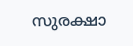സുരക്ഷാ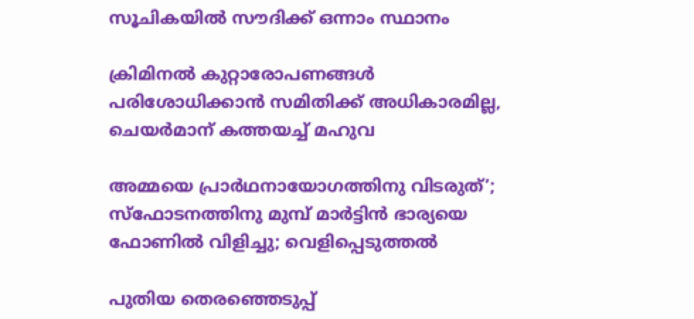സൂചികയിൽ സൗദിക്ക് ഒന്നാം സ്ഥാനം

ക്രിമിനല്‍ കുറ്റാരോപണങ്ങള്‍ പരിശോധിക്കാന്‍ സമിതിക്ക്‌ അധികാരമില്ല, ചെയര്‍മാന്‌ കത്തയച്ച് മഹുവ

അമ്മയെ പ്രാര്‍ഥനായോഗത്തിനു വിടരുത്’; സ്‌ഫോടനത്തിനു മുമ്പ് മാര്‍ട്ടിന്‍ ഭാര്യയെ ഫോണില്‍ വിളിച്ചു; വെളിപ്പെടുത്തല്‍

പുതിയ തെരഞ്ഞെടുപ്പ്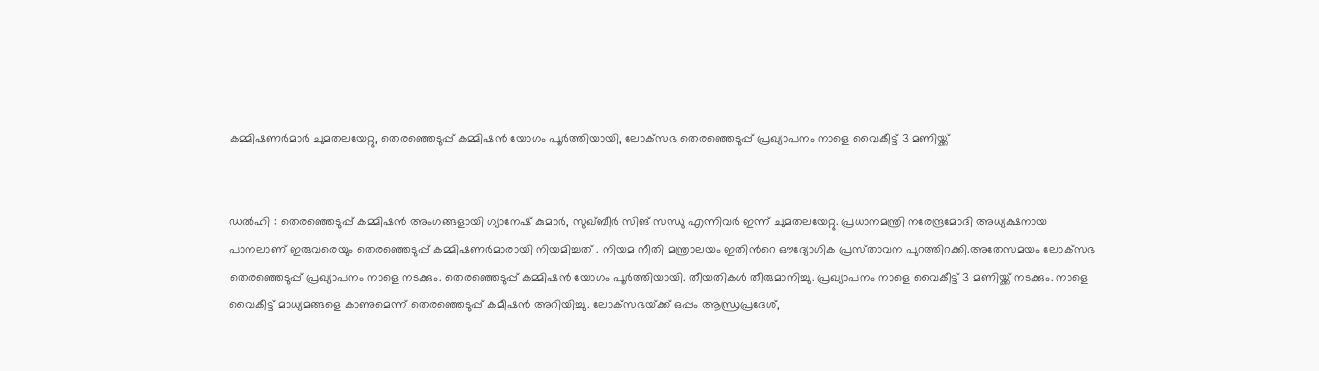കമ്മിഷണർമാർ ചുമതലയേറ്റു, തെരഞ്ഞെടുപ്പ് കമ്മിഷൻ യോഗം പൂര്‍ത്തിയായി, ലോക്‌സഭ തെരഞ്ഞെടുപ്പ് പ്രഖ്യാപനം നാളെ വൈകീട്ട് 3 മണിയ്ക്ക്


ഡൽഹി : തെരഞ്ഞെടുപ്പ് കമ്മിഷൻ അംഗങ്ങളായി ഗ്യാനേഷ് കുമാർ, സുഖ്ബീർ സിങ് സന്ധു എന്നിവർ ഇന്ന് ചുമതലയേറ്റു. പ്രധാനമന്ത്രി നരേന്ദ്രമോദി അധ്യക്ഷനായ പാനലാണ് ഇരുവരെയും തെരഞ്ഞെടുപ്പ് കമ്മിഷണർമാരായി നിയമിച്ചത് . നിയമ നീതി മന്ത്രാലയം ഇതിന്‍റെ ഔദ്യോഗിക പ്രസ്‌താവന പുറത്തിറക്കി.അതേസമയം ലോക്‌സഭ തെരഞ്ഞെടുപ്പ് പ്രഖ്യാപനം നാളെ നടക്കും. തെരഞ്ഞെടുപ്പ് കമ്മിഷൻ യോഗം പൂർത്തിയായി. തീയതികൾ തീരുമാനിച്ചു. പ്രഖ്യാപനം നാളെ വൈകീട്ട് 3 മണിയ്ക്ക് നടക്കും. നാളെ വൈകീട്ട് മാധ്യമങ്ങളെ കാണുമെന്ന് തെരഞ്ഞെടുപ്പ് കമീഷൻ അറിയിച്ചു. ലോക്‌സഭയ്‌ക്ക് ഒപ്പം ആന്ധ്രപ്രദേശ്,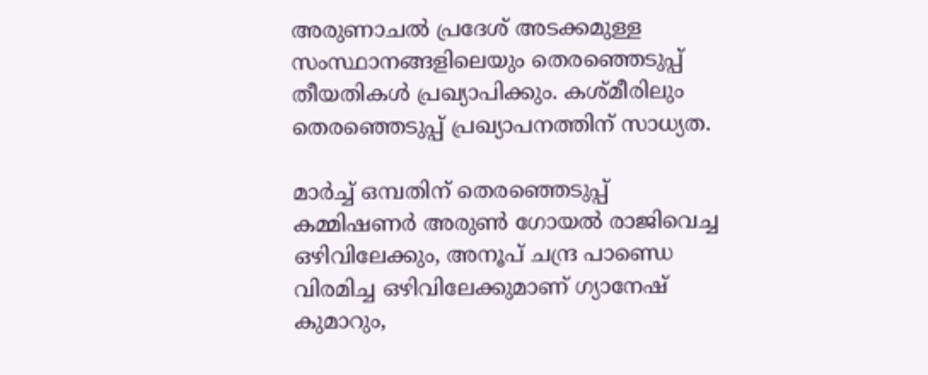അരുണാചല്‍ പ്രദേശ് അടക്കമുള്ള സംസ്ഥാനങ്ങളിലെയും തെരഞ്ഞെടുപ്പ് തീയതികൾ പ്രഖ്യാപിക്കും. കശ്‌മീരിലും തെരഞ്ഞെടുപ്പ് പ്രഖ്യാപനത്തിന് സാധ്യത.

മാർച്ച് ഒമ്പതിന് തെരഞ്ഞെടുപ്പ് കമ്മിഷണർ അരുൺ ഗോയല്‍ രാജിവെച്ച ഒഴിവിലേക്കും, അനൂപ് ചന്ദ്ര പാണ്ഡെ വിരമിച്ച ഒഴിവിലേക്കുമാണ് ഗ്യാനേഷ് കുമാറും,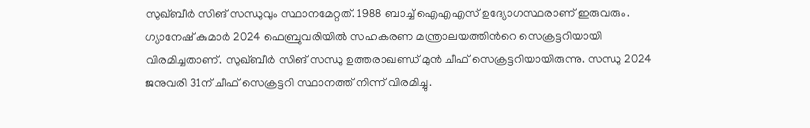സുഖ്ബീർ സിങ് സന്ധുവും സ്ഥാനമേറ്റത്. 1988 ബാച്ച് ഐഎഎസ് ഉദ്യോഗസ്ഥരാണ് ഇരുവരും. ഗ്യാനേഷ് കുമാർ 2024 ഫെബ്രുവരിയിൽ സഹകരണ മന്ത്രാലയത്തിന്‍റെ സെക്രട്ടറിയായി വിരമിച്ചതാണ്. സുഖ്ബീർ സിങ് സന്ധു ഉത്തരാഖണ്ഡ് മുൻ ചീഫ് സെക്രട്ടറിയായിരുന്നു. സന്ധു 2024 ജനുവരി 31ന് ചീഫ് സെക്രട്ടറി സ്ഥാനത്ത് നിന്ന് വിരമിച്ചു.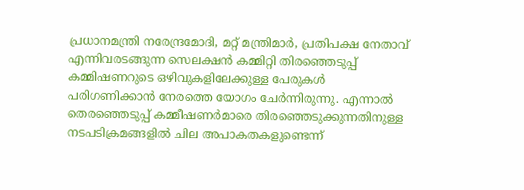പ്രധാനമന്ത്രി നരേന്ദ്രമോദി, മറ്റ് മന്ത്രിമാർ, പ്രതിപക്ഷ നേതാവ് എന്നിവരടങ്ങുന്ന സെലക്ഷൻ കമ്മിറ്റി തിരഞ്ഞെടുപ്പ് കമ്മിഷണറുടെ ഒഴിവുകളിലേക്കുള്ള പേരുകൾ പരിഗണിക്കാൻ നേരത്തെ യോഗം ചേർന്നിരുന്നു. എന്നാൽ തെരഞ്ഞെടുപ്പ് കമ്മീഷണർമാരെ തിരഞ്ഞെടുക്കുന്നതിനുള്ള നടപടിക്രമങ്ങളിൽ ചില അപാകതകളുണ്ടെന്ന്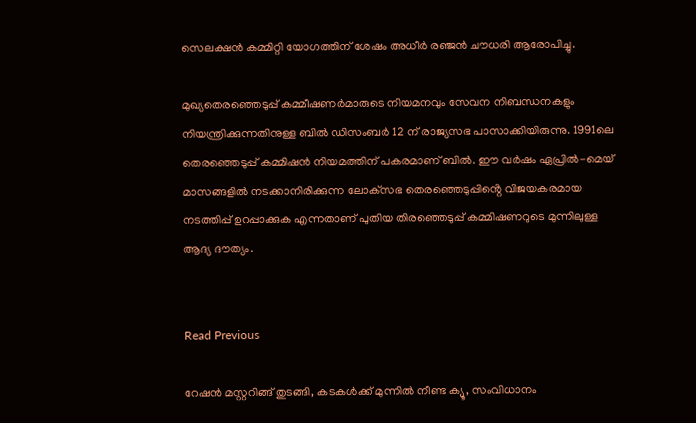സെലക്ഷൻ കമ്മിറ്റി യോഗത്തിന് ശേഷം അധീർ രഞ്ജൻ ചൗധരി ആരോപിച്ചു.

മുഖ്യതെരഞ്ഞെടുപ്പ് കമ്മീഷണർമാരുടെ നിയമനവും സേവന നിബന്ധനകളും നിയന്ത്രിക്കുന്നതിനുള്ള ബിൽ ഡിസംബർ 12 ന് രാജ്യസഭ പാസാക്കിയിരുന്നു. 1991ലെ തെരഞ്ഞെടുപ്പ് കമ്മിഷൻ നിയമത്തിന് പകരമാണ് ബിൽ. ഈ വർഷം ഏപ്രിൽ-മെയ് മാസങ്ങളിൽ നടക്കാനിരിക്കുന്ന ലോക്‌സഭ തെരഞ്ഞെടുപ്പിൻ്റെ വിജയകരമായ നടത്തിപ്പ് ഉറപ്പാക്കുക എന്നതാണ് പുതിയ തിരഞ്ഞെടുപ്പ് കമ്മിഷണറുടെ മുന്നിലുള്ള ആദ്യ ദൗത്യം.


Read Previous

റേഷൻ മസ്റ്ററിങ്ങ് തുടങ്ങി, കടകൾക്ക് മുന്നില്‍ നീണ്ട ക്യൂ, സംവിധാനം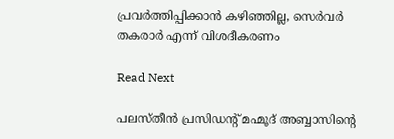പ്രവർത്തിപ്പിക്കാൻ കഴിഞ്ഞില്ല, സെർവർ തകരാർ എന്ന് വിശദീകരണം

Read Next

പലസ്തീൻ പ്രസിഡൻ്റ് മഹ്മൂദ് അബ്ബാസിന്‍റെ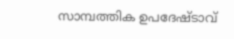സാമ്പത്തിക ഉപദേഷ്ടാവ്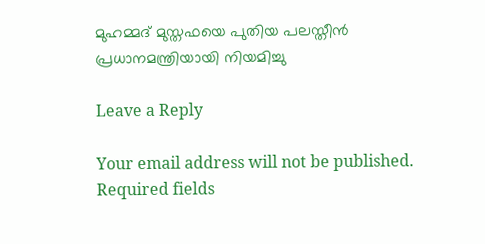മുഹമ്മദ് മുസ്തഫയെ പുതിയ പലസ്തീൻ പ്രധാനമന്ത്രിയായി നിയമിച്ചു

Leave a Reply

Your email address will not be published. Required fields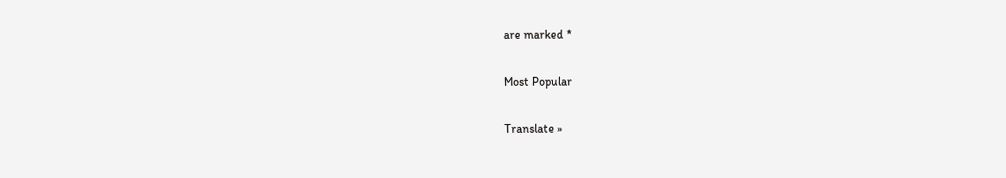are marked *

Most Popular

Translate »